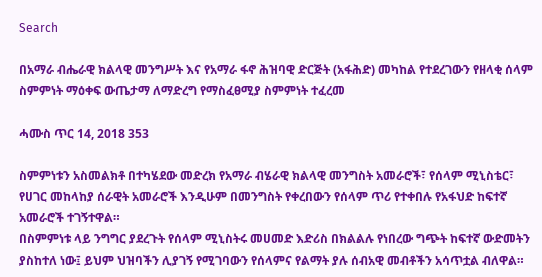Search

በአማራ ብሔራዊ ክልላዊ መንግሥት እና የአማራ ፋኖ ሕዝባዊ ድርጅት (አፋሕድ) መካከል የተደረገውን የዘላቂ ሰላም ስምምነት ማዕቀፍ ውጤታማ ለማድረግ የማስፈፀሚያ ስምምነት ተፈረመ

ሓሙስ ጥር 14, 2018 353

ስምምነቱን አስመልክቶ በተካሄደው መድረክ የአማራ ብሄራዊ ክልላዊ መንግስት አመራሮች፣ የሰላም ሚኒስቴር፣ የሀገር መከላከያ ሰራዊት አመራሮች እንዲሁም በመንግስት የቀረበውን የሰላም ጥሪ የተቀበሉ የአፋህድ ከፍተኛ አመራሮች ተገኝተዋል።
በስምምነቱ ላይ ንግግር ያደረጉት የሰላም ሚኒስትሩ መሀመድ እድሪስ በክልልሉ የነበረው ግጭት ከፍተኛ ውድመትን ያስከተለ ነው፤ ይህም ህዝባችን ሊያገኝ የሚገባውን የሰላምና የልማት ያሉ ሰብአዊ መብቶችን አሳጥቷል ብለዋል።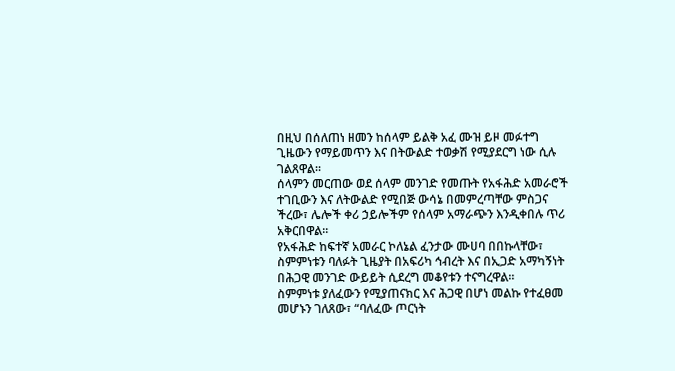በዚህ በሰለጠነ ዘመን ከሰላም ይልቅ አፈ ሙዝ ይዞ መፉተግ ጊዜውን የማይመጥን እና በትውልድ ተወቃሽ የሚያደርግ ነው ሲሉ ገልጸዋል።
ሰላምን መርጠው ወደ ሰላም መንገድ የመጡት የአፋሕድ አመራሮች ተገቢውን እና ለትውልድ የሚበጅ ውሳኔ በመምረጣቸው ምስጋና ችረው፣ ሌሎች ቀሪ ኃይሎችም የሰላም አማራጭን እንዲቀበሉ ጥሪ አቅርበዋል።
የአፋሕድ ከፍተኛ አመራር ኮለኔል ፈንታው ሙሀባ በበኩላቸው፣ ስምምነቱን ባለፉት ጊዜያት በአፍሪካ ኅብረት እና በኢጋድ አማካኝነት በሕጋዊ መንገድ ውይይት ሲደረግ መቆየቱን ተናግረዋል።
ስምምነቱ ያለፈውን የሚያጠናክር እና ሕጋዊ በሆነ መልኩ የተፈፀመ መሆኑን ገለጸው፣ “ባለፈው ጦርነት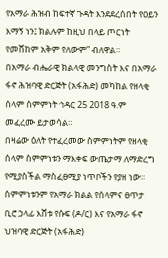የአማራ ሕዝብ ከፍተኛ ጉዳት እንደደረሰበት የዐይን እማኝ ነን፤ ክልሉም ከዚህ በላይ ጦርነት የመሸከም አቅም የለውም” ብለዋል።
በአማራ ብሔራዊ ክልላዊ መንግስት እና በአማራ ፋኖ ሕዝባዊ ድርጅት (አፋሕድ) መካከል የዘላቂ ሰላም ስምምነት ኅዳር 25 2018 ዓ.ም መፈረሙ ይታወሳል።
በዛሬው ዕለት የተፈረመው ስምምነትም የዘላቂ ሰላም ስምምነቱን ማእቀፍ ውጤታማ ለማድረግ የሚያስችል ማስፈፀሚያ ነጥቦችን የያዘ ነው።
ስምምነቱንም የአማራ ክልል የሰላምና ፀጥታ ቢሮ ኃላፊ እሸቱ የሱፍ (ዶ/ር) እና የአማራ ፋኖ ህዝባዊ ድርጅት (አፋሕድ)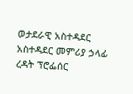ወታደራዊ አስተዳደር አስተዳደር መምሪያ ኃላፊ ረዳት ፕሮፌሰር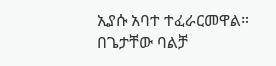ኢያሱ አባተ ተፈራርመዋል።
በጌታቸው ባልቻ